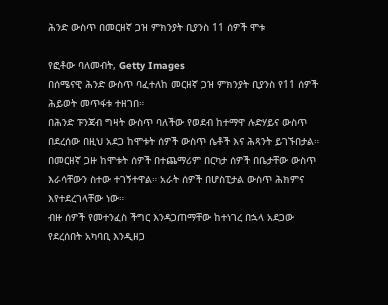ሕንድ ውስጥ በመርዘኛ ጋዝ ምክንያት ቢያንስ 11 ሰዎች ሞቱ

የፎቶው ባለመብት, Getty Images
በሰሜናዊ ሕንድ ውስጥ ባፈተለከ መርዘኛ ጋዝ ምክንያት ቢያንስ የ11 ሰዎች ሕይወት መጥፋቱ ተዘገበ።
በሕንድ ፑንጃብ ግዛት ውስጥ ባለችው የወደብ ከተማዋ ሉድሃይና ውስጥ በደረሰው በዚህ አደጋ ከሞቱት ሰዎች ውስጥ ሴቶች እና ሕጻንት ይገኙበታል።
በመርዘኛ ጋዙ ከሞቱት ሰዎች በተጨማሪም በርካታ ሰዎች በቤታቸው ውስጥ እራሳቸውን ስተው ተገኝተዋል። አራት ሰዎች በሆስፒታል ውስጥ ሕክምና እየተደረገላቸው ነው።
ብዙ ሰዎች የመተንፈስ ችግር እንዳጋጠማቸው ከተነገረ በኋላ አደጋው የደረሰበት አካባቢ እንዲዘጋ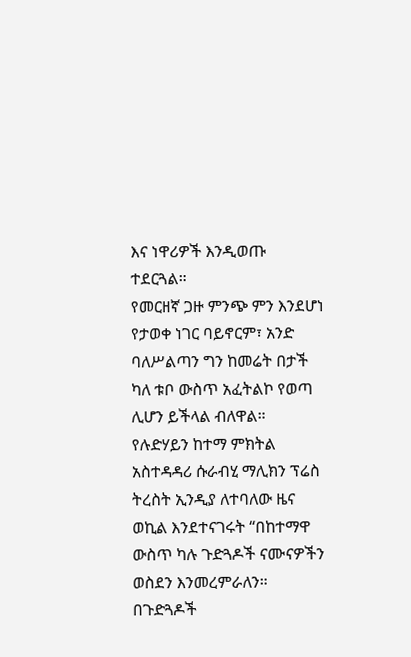እና ነዋሪዎች እንዲወጡ ተደርጓል።
የመርዘኛ ጋዙ ምንጭ ምን እንደሆነ የታወቀ ነገር ባይኖርም፣ አንድ ባለሥልጣን ግን ከመሬት በታች ካለ ቱቦ ውስጥ አፈትልኮ የወጣ ሊሆን ይችላል ብለዋል።
የሉድሃይን ከተማ ምክትል አስተዳዳሪ ሱራብሂ ማሊክን ፕሬስ ትረስት ኢንዲያ ለተባለው ዜና ወኪል እንደተናገሩት “በከተማዋ ውስጥ ካሉ ጉድጓዶች ናሙናዎችን ወስደን እንመረምራለን። በጉድጓዶች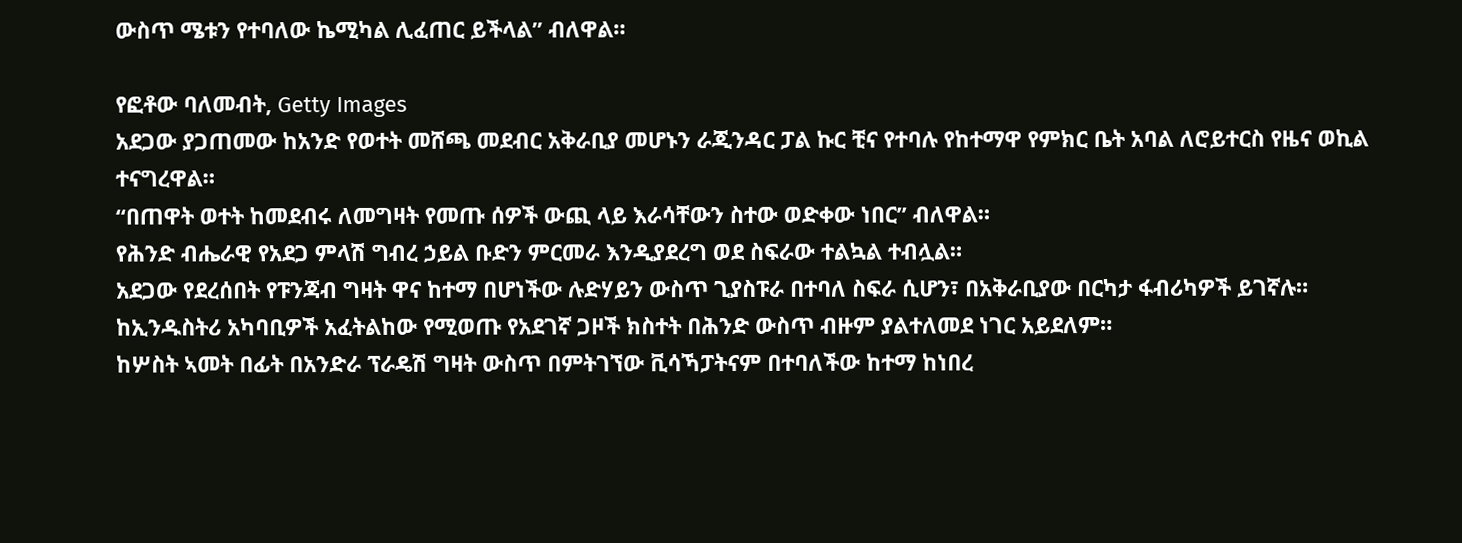ውስጥ ሜቱን የተባለው ኬሚካል ሊፈጠር ይችላል” ብለዋል።

የፎቶው ባለመብት, Getty Images
አደጋው ያጋጠመው ከአንድ የወተት መሸጫ መደብር አቅራቢያ መሆኑን ራጂንዳር ፓል ኩር ቺና የተባሉ የከተማዋ የምክር ቤት አባል ለሮይተርስ የዜና ወኪል ተናግረዋል።
“በጠዋት ወተት ከመደብሩ ለመግዛት የመጡ ሰዎች ውጪ ላይ እራሳቸውን ስተው ወድቀው ነበር” ብለዋል።
የሕንድ ብሔራዊ የአደጋ ምላሽ ግብረ ኃይል ቡድን ምርመራ እንዲያደረግ ወደ ስፍራው ተልኳል ተብሏል።
አደጋው የደረሰበት የፑንጃብ ግዛት ዋና ከተማ በሆነችው ሉድሃይን ውስጥ ጊያስፑራ በተባለ ስፍራ ሲሆን፣ በአቅራቢያው በርካታ ፋብሪካዎች ይገኛሉ።
ከኢንዱስትሪ አካባቢዎች አፈትልከው የሚወጡ የአደገኛ ጋዞች ክስተት በሕንድ ውስጥ ብዙም ያልተለመደ ነገር አይደለም።
ከሦስት ኣመት በፊት በአንድራ ፕራዴሽ ግዛት ውስጥ በምትገኘው ቪሳኻፓትናም በተባለችው ከተማ ከነበረ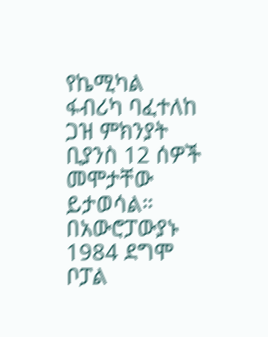የኬሚካል ፋብሪካ ባፈተለከ ጋዝ ምክንያት ቢያንስ 12 ሰዎች መሞታቸው ይታወሳል።
በአውሮፓውያኑ 1984 ደግሞ ቦፓል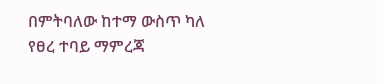በምትባለው ከተማ ውስጥ ካለ የፀረ ተባይ ማምረጃ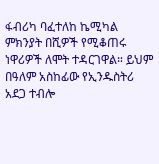ፋብሪካ ባፈተለከ ኬሚካል ምክንያት በሺዎች የሚቆጠሩ ነዋሪዎች ለሞት ተዳርገዋል። ይህም በዓለም አስከፊው የኢንዱስትሪ አደጋ ተብሎ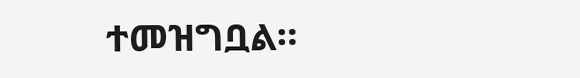ተመዝግቧል።